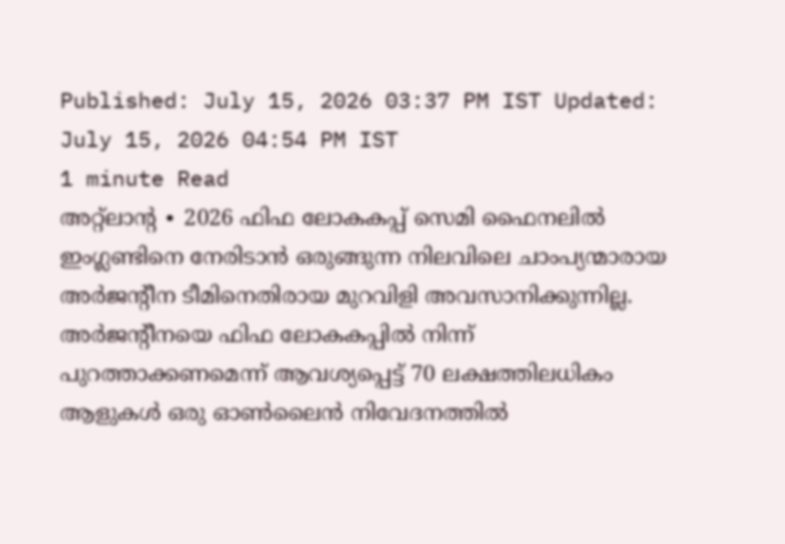Published: July 15, 2026 03:37 PM IST Updated: July 15, 2026 04:54 PM IST
1 minute Read
അറ്റ്ലാന്റ ∙ 2026 ഫിഫ ലോകകപ്പ് സെമി ഫൈനലിൽ ഇംഗ്ലണ്ടിനെ നേരിടാൻ ഒരുങ്ങുന്ന നിലവിലെ ചാംപ്യന്മാരായ അർജന്റീന ടീമിനെതിരായ മുറവിളി അവസാനിക്കുന്നില്ല. അർജന്റീനയെ ഫിഫ ലോകകപ്പിൽ നിന്ന് പുറത്താക്കണമെന്ന് ആവശ്യപ്പെട്ട് 70 ലക്ഷത്തിലധികം ആളുകൾ ഒരു ഓൺലൈൻ നിവേദനത്തിൽ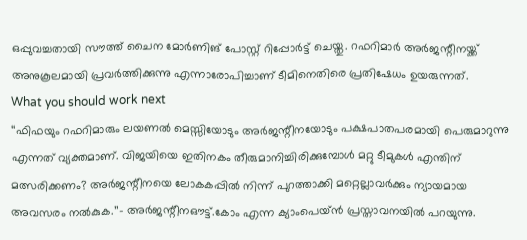ഒപ്പുവച്ചതായി സൗത്ത് ചൈന മോർണിങ് പോസ്റ്റ് റിപ്പോർട്ട് ചെയ്തു. റഫറിമാർ അർജന്റീനയ്ക്ക് അനുകൂലമായി പ്രവർത്തിക്കുന്നു എന്നാരോപിച്ചാണ് ടീമിനെതിരെ പ്രതിഷേധം ഉയരുന്നത്.
What you should work next
‘‘ഫിഫയും റഫറിമാരും ലയണൽ മെസ്സിയോടും അർജന്റീനയോടും പക്ഷപാതപരമായി പെരുമാറുന്നു എന്നത് വ്യക്തമാണ്. വിജയിയെ ഇതിനകം തീരുമാനിച്ചിരിക്കുമ്പോൾ മറ്റു ടീമുകൾ എന്തിന് മത്സരിക്കണം? അർജന്റീനയെ ലോകകപ്പിൽ നിന്ന് പുറത്താക്കി മറ്റെല്ലാവർക്കും ന്യായമായ അവസരം നൽകുക.’’– അർജന്റീനഔട്ട്.കോം എന്ന ക്യാംപെയ്ൻ പ്രസ്താവനയിൽ പറയുന്നു.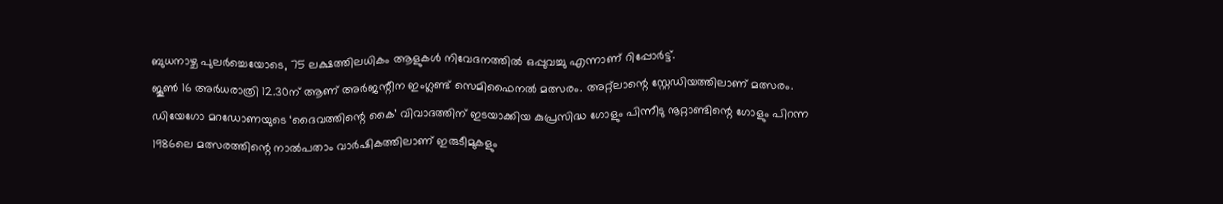ബുധനാഴ്ച പുലർച്ചെയോടെ, 75 ലക്ഷത്തിലധികം ആളുകൾ നിവേദനത്തിൽ ഒപ്പുവച്ചു എന്നാണ് റിപ്പോർട്ട്.
ജൂൺ 16 അർധരാത്രി 12.30ന് ആണ് അർജന്റീന ഇംഗ്ലണ്ട് സെമിഫൈനൽ മത്സരം. അറ്റ്ലാന്റെ സ്റ്റേഡിയത്തിലാണ് മത്സരം. ഡിയേഗോ മറഡോണയുടെ ‘ദൈവത്തിന്റെ കൈ’ വിവാദത്തിന് ഇടയാക്കിയ കുപ്രസിദ്ധ ഗോളും പിന്നീടു നൂറ്റാണ്ടിന്റെ ഗോളും പിറന്ന 1986ലെ മത്സരത്തിന്റെ നാൽപതാം വാർഷികത്തിലാണ് ഇരുടീമുകളും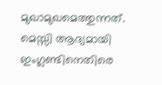മുഖാമുഖമെത്തുന്നത്. മെസ്സി ആദ്യമായി ഇംഗ്ലണ്ടിനെതിരെ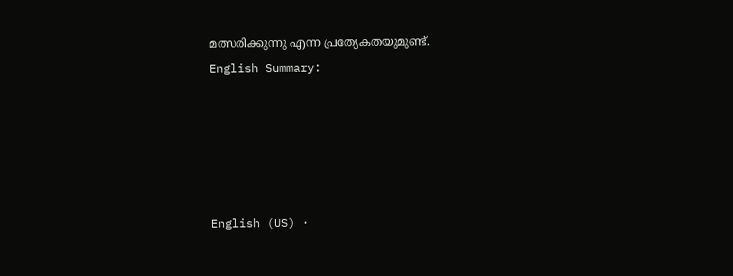മത്സരിക്കുന്നു എന്ന പ്രത്യേകതയുമുണ്ട്.
English Summary:





English (US) ·